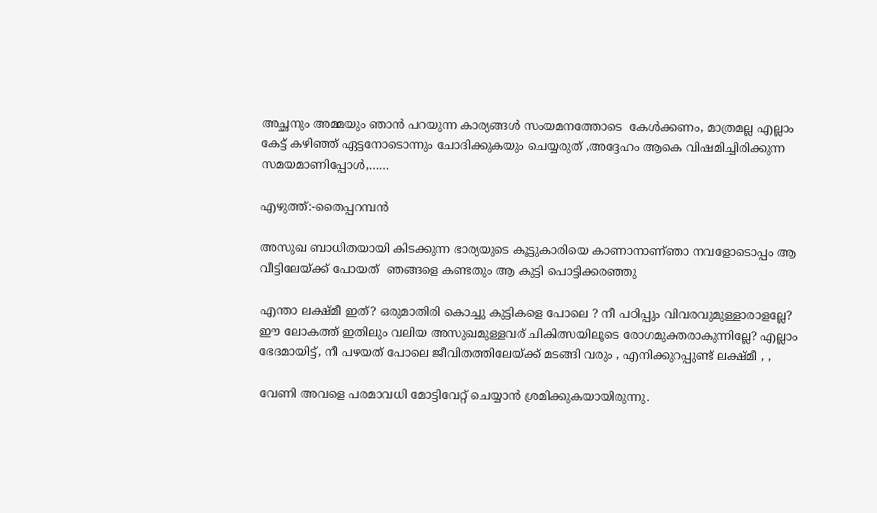അച്ഛനും അമ്മയും ഞാൻ പറയുന്ന കാര്യങ്ങൾ സംയമനത്തോടെ  കേൾക്കണം, മാത്രമല്ല എല്ലാം കേട്ട് കഴിഞ്ഞ് ഏട്ടനോടൊന്നും ചോദിക്കുകയും ചെയ്യരുത് ,അദ്ദേഹം ആകെ വിഷമിച്ചിരിക്കുന്ന സമയമാണിപ്പോൾ,……

എഴുത്ത്:-തൈപ്പറമ്പൻ

അസുഖ ബാധിതയായി കിടക്കുന്ന ഭാര്യയുടെ കൂട്ടുകാരിയെ കാണാനാണ്ഞാ നവളോടൊപ്പം ആ  വീട്ടിലേയ്ക്ക് പോയത്  ഞങ്ങളെ കണ്ടതും ആ കുട്ടി പൊട്ടിക്കരഞ്ഞു

എന്താ ലക്ഷ്മീ ഇത്? ഒരുമാതിരി കൊച്ചു കുട്ടികളെ പോലെ ? നീ പഠിപ്പും വിവരവുമുള്ളാരാളല്ലേ? ഈ ലോകത്ത് ഇതിലും വലിയ അസുഖമുള്ളവര് ചികിത്സയിലൂടെ രോഗമുക്തരാകുന്നില്ലേ? എല്ലാം ഭേദമായിട്ട്, നീ പഴയത് പോലെ ജീവിതത്തിലേയ്ക്ക് മടങ്ങി വരും , എനിക്കുറപ്പുണ്ട് ലക്ഷ്മീ , ,

വേണി അവളെ പരമാവധി മോട്ടിവേറ്റ് ചെയ്യാൻ ശ്രമിക്കുകയായിരുന്നു.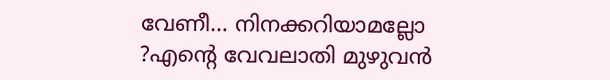വേണീ… നിനക്കറിയാമല്ലോ ?എൻ്റെ വേവലാതി മുഴുവൻ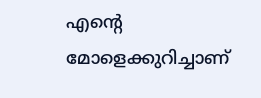എൻ്റെ മോളെക്കുറിച്ചാണ്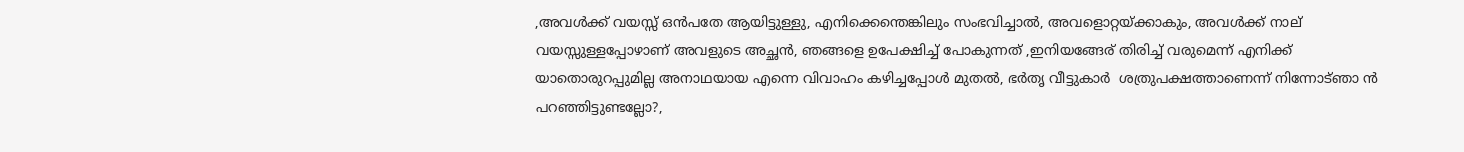,അവൾക്ക് വയസ്സ് ഒൻപതേ ആയിട്ടുള്ളു, എനിക്കെന്തെങ്കിലും സംഭവിച്ചാൽ, അവളൊറ്റയ്ക്കാകും, അവൾക്ക് നാല് വയസ്സുള്ളപ്പോഴാണ് അവളുടെ അച്ഛൻ, ഞങ്ങളെ ഉപേക്ഷിച്ച് പോകുന്നത് ,ഇനിയങ്ങേര് തിരിച്ച് വരുമെന്ന് എനിക്ക് യാതൊരുറപ്പുമില്ല അനാഥയായ എന്നെ വിവാഹം കഴിച്ചപ്പോൾ മുതൽ, ഭർതൃ വീട്ടുകാർ  ശത്രുപക്ഷത്താണെന്ന് നിന്നോട്ഞാ ൻ പറഞ്ഞിട്ടുണ്ടല്ലോ?,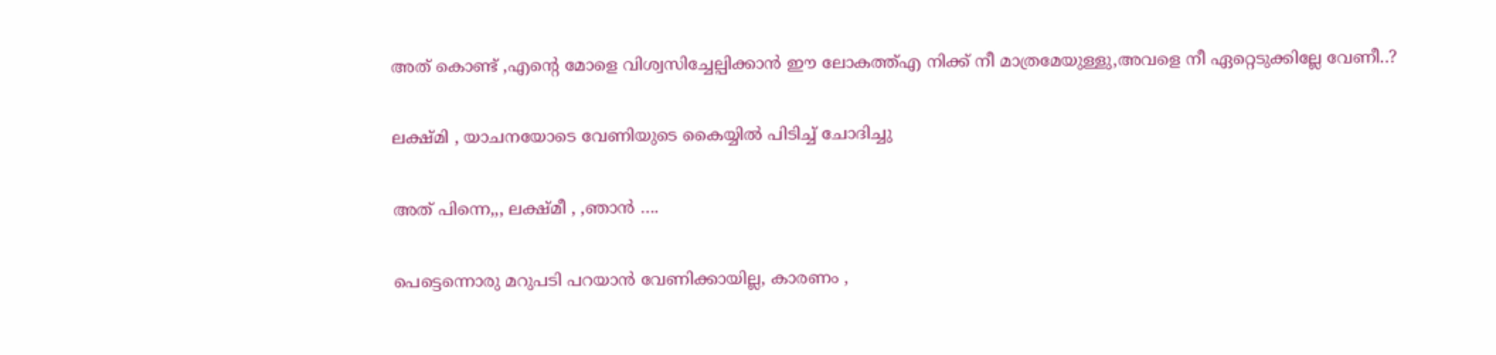അത് കൊണ്ട് ,എൻ്റെ മോളെ വിശ്വസിച്ചേല്പിക്കാൻ ഈ ലോകത്ത്എ നിക്ക് നീ മാത്രമേയുള്ളു,അവളെ നീ ഏറ്റെടുക്കില്ലേ വേണീ..?

ലക്ഷ്മി , യാചനയോടെ വേണിയുടെ കൈയ്യിൽ പിടിച്ച് ചോദിച്ചു

അത് പിന്നെ,,, ലക്ഷ്മീ , ,ഞാൻ ….

പെട്ടെന്നൊരു മറുപടി പറയാൻ വേണിക്കായില്ല, കാരണം ,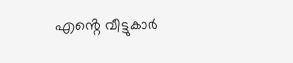എൻ്റെ വീട്ടുകാർ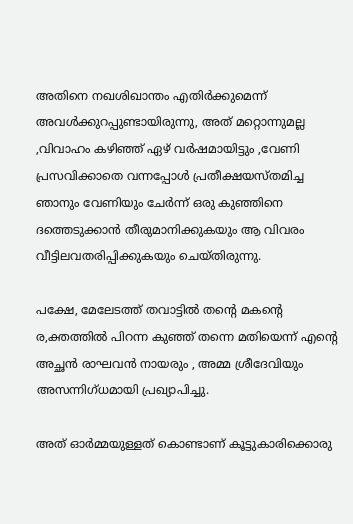അതിനെ നഖശിഖാന്തം എതിർക്കുമെന്ന് അവൾക്കുറപ്പുണ്ടായിരുന്നു, അത് മറ്റൊന്നുമല്ല ,വിവാഹം കഴിഞ്ഞ് ഏഴ് വർഷമായിട്ടും ,വേണി പ്രസവിക്കാതെ വന്നപ്പോൾ പ്രതീക്ഷയസ്തമിച്ച ഞാനും വേണിയും ചേർന്ന് ഒരു കുഞ്ഞിനെ ദത്തെടുക്കാൻ തീരുമാനിക്കുകയും ആ വിവരം വീട്ടിലവതരിപ്പിക്കുകയും ചെയ്തിരുന്നു.

പക്ഷേ, മേലേടത്ത് തവാട്ടിൽ തൻ്റെ മകൻ്റെ ര,ക്തത്തിൽ പിറന്ന കുഞ്ഞ് തന്നെ മതിയെന്ന് എൻ്റെ അച്ഛൻ രാഘവൻ നായരും , അമ്മ ശ്രീദേവിയും അസന്നിഗ്ധമായി പ്രഖ്യാപിച്ചു.

അത് ഓർമ്മയുള്ളത് കൊണ്ടാണ് കൂട്ടുകാരിക്കൊരു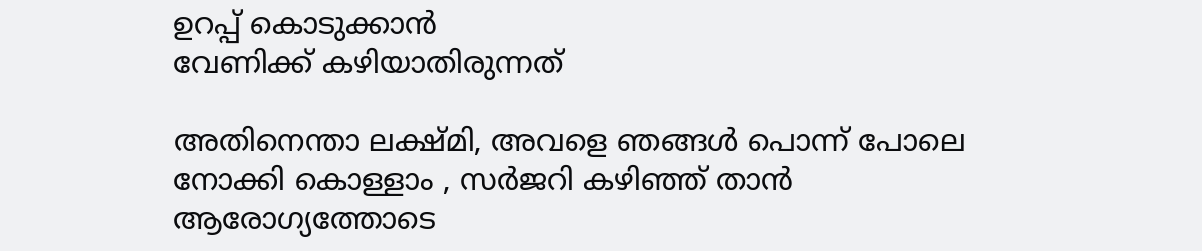ഉറപ്പ് കൊടുക്കാൻ
വേണിക്ക് കഴിയാതിരുന്നത്

അതിനെന്താ ലക്ഷ്മി, അവളെ ഞങ്ങൾ പൊന്ന് പോലെ നോക്കി കൊള്ളാം , സർജറി കഴിഞ്ഞ് താൻ ആരോഗ്യത്തോടെ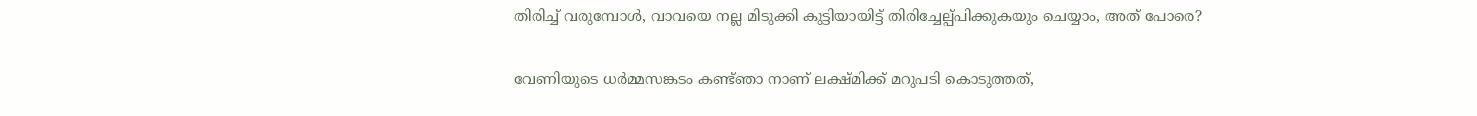തിരിച്ച് വരുമ്പോൾ, വാവയെ നല്ല മിടുക്കി കുട്ടിയായിട്ട് തിരിച്ചേല്പ്പിക്കുകയും ചെയ്യാം, അത് പോരെ?

വേണിയുടെ ധർമ്മസങ്കടം കണ്ട്ഞാ നാണ് ലക്ഷ്മിക്ക് മറുപടി കൊടുത്തത്,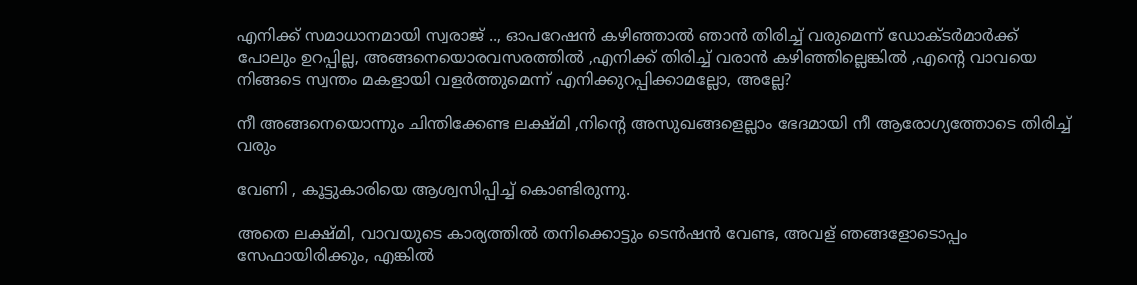എനിക്ക് സമാധാനമായി സ്വരാജ് .., ഓപറേഷൻ കഴിഞ്ഞാൽ ഞാൻ തിരിച്ച് വരുമെന്ന് ഡോക്ടർമാർക്ക് പോലും ഉറപ്പില്ല, അങ്ങനെയൊരവസരത്തിൽ ,എനിക്ക് തിരിച്ച് വരാൻ കഴിഞ്ഞില്ലെങ്കിൽ ,എൻ്റെ വാവയെ നിങ്ങടെ സ്വന്തം മകളായി വളർത്തുമെന്ന് എനിക്കുറപ്പിക്കാമല്ലോ, അല്ലേ?

നീ അങ്ങനെയൊന്നും ചിന്തിക്കേണ്ട ലക്ഷ്മി ,നിൻ്റെ അസുഖങ്ങളെല്ലാം ഭേദമായി നീ ആരോഗ്യത്തോടെ തിരിച്ച് വരും

വേണി , കൂട്ടുകാരിയെ ആശ്വസിപ്പിച്ച് കൊണ്ടിരുന്നു.

അതെ ലക്ഷ്മി, വാവയുടെ കാര്യത്തിൽ തനിക്കൊട്ടും ടെൻഷൻ വേണ്ട, അവള് ഞങ്ങളോടൊപ്പം സേഫായിരിക്കും, എങ്കിൽ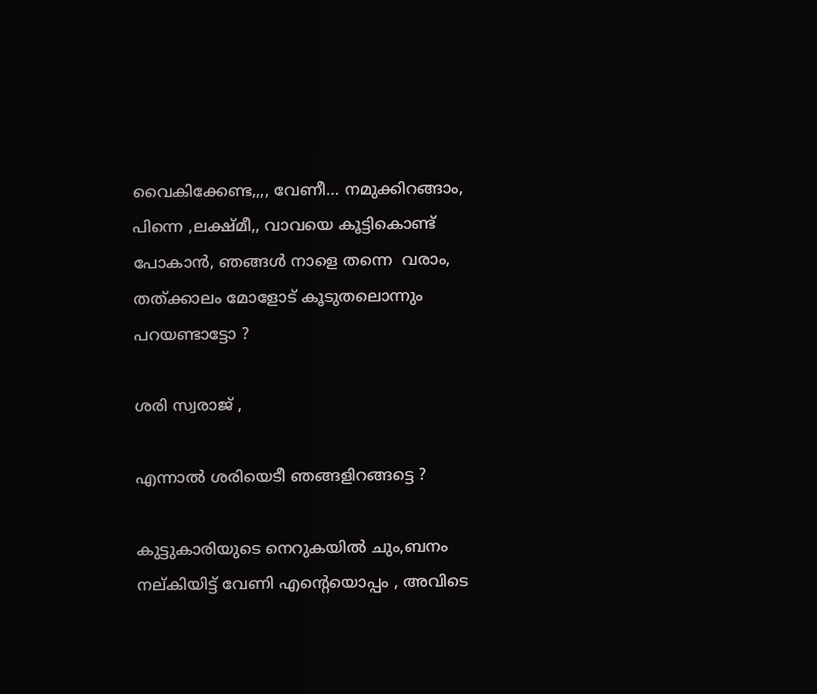വൈകിക്കേണ്ട,,,, വേണീ… നമുക്കിറങ്ങാം, പിന്നെ ,ലക്ഷ്മീ,, വാവയെ കൂട്ടികൊണ്ട് പോകാൻ, ഞങ്ങൾ നാളെ തന്നെ  വരാം, തത്ക്കാലം മോളോട് കൂടുതലൊന്നും പറയണ്ടാട്ടോ ?

ശരി സ്വരാജ് ,

എന്നാൽ ശരിയെടീ ഞങ്ങളിറങ്ങട്ടെ ?

കുട്ടുകാരിയുടെ നെറുകയിൽ ചും,ബനം നല്കിയിട്ട് വേണി എൻ്റെയൊപ്പം , അവിടെ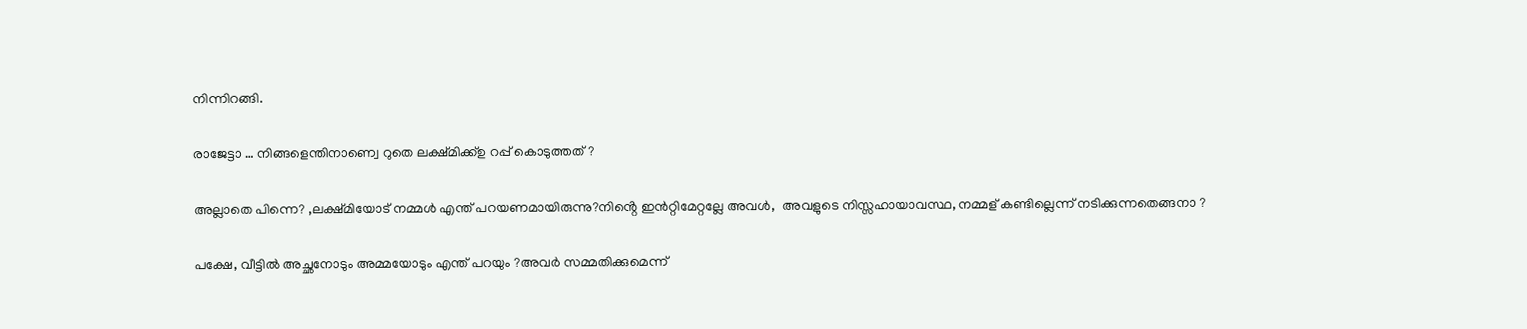നിന്നിറങ്ങി.

രാജേട്ടാ … നിങ്ങളെന്തിനാണ്വെ റുതെ ലക്ഷ്മിക്ക്ഉ റപ്പ് കൊടുത്തത് ?

അല്ലാതെ പിന്നെ? ,ലക്ഷ്മിയോട് നമ്മൾ എന്ത് പറയണമായിരുന്നു?നിൻ്റെ ഇൻറ്റിമേറ്റല്ലേ അവൾ,  അവളുടെ നിസ്സഹായാവസ്ഥ, നമ്മള് കണ്ടില്ലെന്ന് നടിക്കുന്നതെങ്ങനാ ?

പക്ഷേ, വീട്ടിൽ അച്ഛനോടും അമ്മയോടും എന്ത് പറയും ?അവർ സമ്മതിക്കുമെന്ന്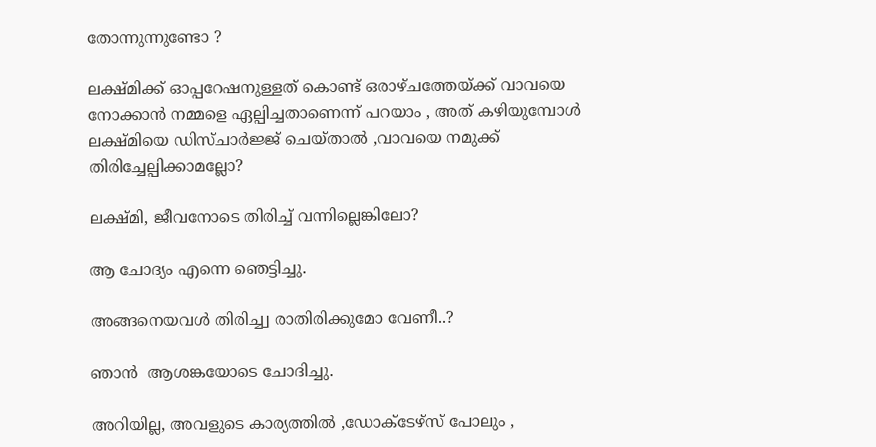തോന്നുന്നുണ്ടോ ?

ലക്ഷ്മിക്ക് ഓപ്പറേഷനുള്ളത് കൊണ്ട് ഒരാഴ്ചത്തേയ്ക്ക് വാവയെ നോക്കാൻ നമ്മളെ ഏല്പിച്ചതാണെന്ന് പറയാം , അത് കഴിയുമ്പോൾ ലക്ഷ്മിയെ ഡിസ്ചാർജ്ജ് ചെയ്താൽ ,വാവയെ നമുക്ക് തിരിച്ചേല്പിക്കാമല്ലോ?

ലക്ഷ്മി, ജീവനോടെ തിരിച്ച് വന്നില്ലെങ്കിലോ?

ആ ചോദ്യം എന്നെ ഞെട്ടിച്ചു.

അങ്ങനെയവൾ തിരിച്ച്വ രാതിരിക്കുമോ വേണീ..?

ഞാൻ  ആശങ്കയോടെ ചോദിച്ചു.

അറിയില്ല, അവളുടെ കാര്യത്തിൽ ,ഡോക്ടേഴ്‌സ് പോലും ,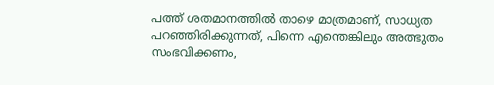പത്ത് ശതമാനത്തിൽ താഴെ മാത്രമാണ്, സാധ്യത പറഞ്ഞിരിക്കുന്നത്, പിന്നെ എന്തെങ്കിലും അത്ഭുതം സംഭവിക്കണം,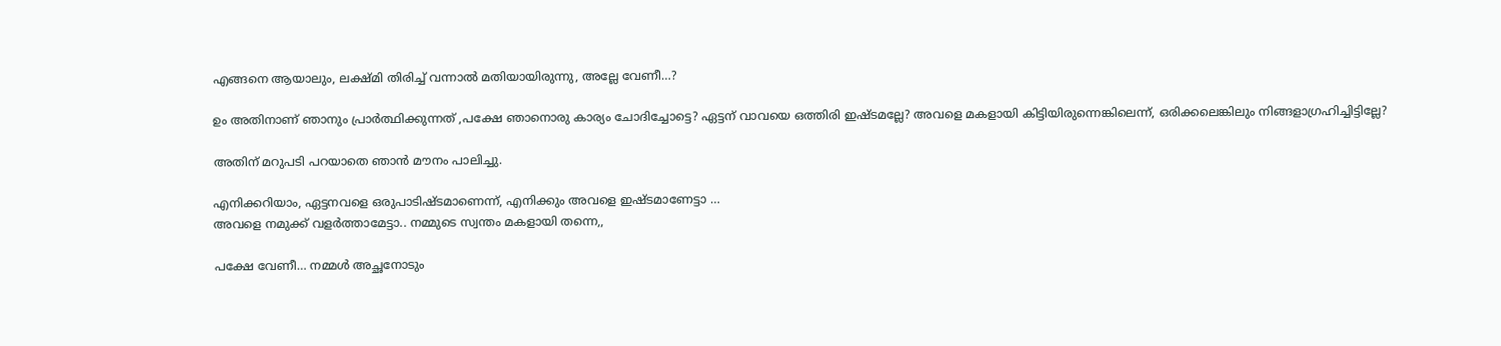എങ്ങനെ ആയാലും, ലക്ഷ്മി തിരിച്ച് വന്നാൽ മതിയായിരുന്നു, അല്ലേ വേണീ…?

ഉം അതിനാണ് ഞാനും പ്രാർത്ഥിക്കുന്നത് ,പക്ഷേ ഞാനൊരു കാര്യം ചോദിച്ചോട്ടെ? ഏട്ടന് വാവയെ ഒത്തിരി ഇഷ്ടമല്ലേ? അവളെ മകളായി കിട്ടിയിരുന്നെങ്കിലെന്ന്, ഒരിക്കലെങ്കിലും നിങ്ങളാഗ്രഹിച്ചിട്ടില്ലേ?

അതിന് മറുപടി പറയാതെ ഞാൻ മൗനം പാലിച്ചു.

എനിക്കറിയാം, ഏട്ടനവളെ ഒരുപാടിഷ്ടമാണെന്ന്, എനിക്കും അവളെ ഇഷ്ടമാണേട്ടാ …
അവളെ നമുക്ക് വളർത്താമേട്ടാ.. നമ്മുടെ സ്വന്തം മകളായി തന്നെ,,

പക്ഷേ വേണീ… നമ്മൾ അച്ഛനോടും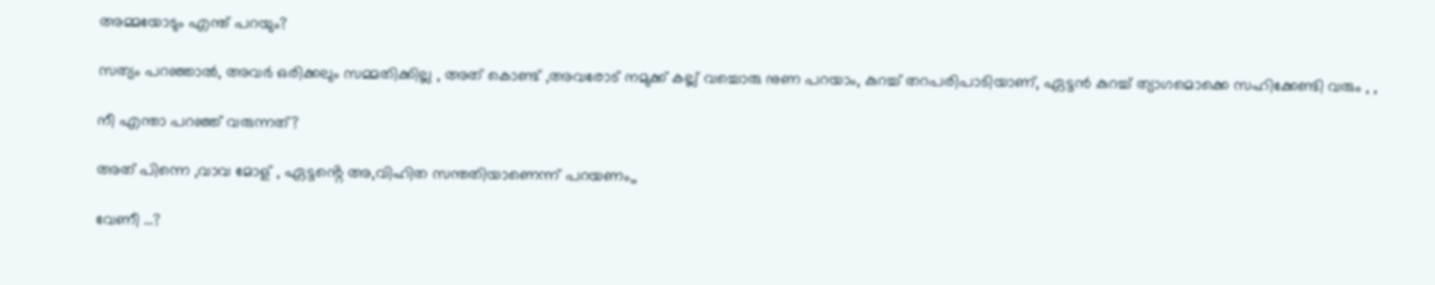അമ്മയോടും എന്ത് പറയും?

സത്യം പറഞ്ഞാൽ, അവർ ഒരിക്കലും സമ്മതിക്കില്ല , അത് കൊണ്ട് ,അവരോട് നമുക്ക് കല്ല് വച്ചൊരു നുണ പറയാം, കുറച്ച് തറപരിപാടിയാണ്, ഏട്ടൻ കുറച്ച് ത്യാഗമൊക്കെ സഹിക്കേണ്ടി വരും , ,

നീ എന്താ പറഞ്ഞ് വരുന്നത്?

അത് പിന്നെ ,വാവ മോള് , ഏട്ടൻ്റെ അ,വിഹിത സന്തതിയാണെന്ന് പറയണം,,

വേണീ …?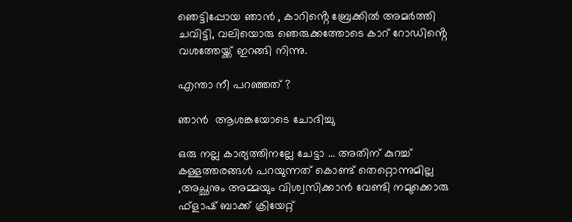ഞെട്ടിപ്പോയ ഞാൻ , കാറിൻ്റെ ബ്രേക്കിൽ അമർത്തി ചവിട്ടി, വലിയൊരു ഞെരുക്കത്തോടെ കാറ് റോഡിൻ്റെ വശത്തേയ്ക്ക് ഇറങ്ങി നിന്നു.

എന്താ നീ പറഞ്ഞത് ?

ഞാൻ  ആശങ്കയോടെ ചോദിച്ചു

ഒരു നല്ല കാര്യത്തിനല്ലേ ചേട്ടാ … അതിന് കുറച്ച് കള്ളത്തരങ്ങൾ പറയുന്നത് കൊണ്ട് തെറ്റൊന്നുമില്ല ,അച്ഛനും അമ്മയും വിശ്വസിക്കാൻ വേണ്ടി നമുക്കൊരു ഫ്ളാഷ് ബാക്ക് ക്രിയേറ്റ്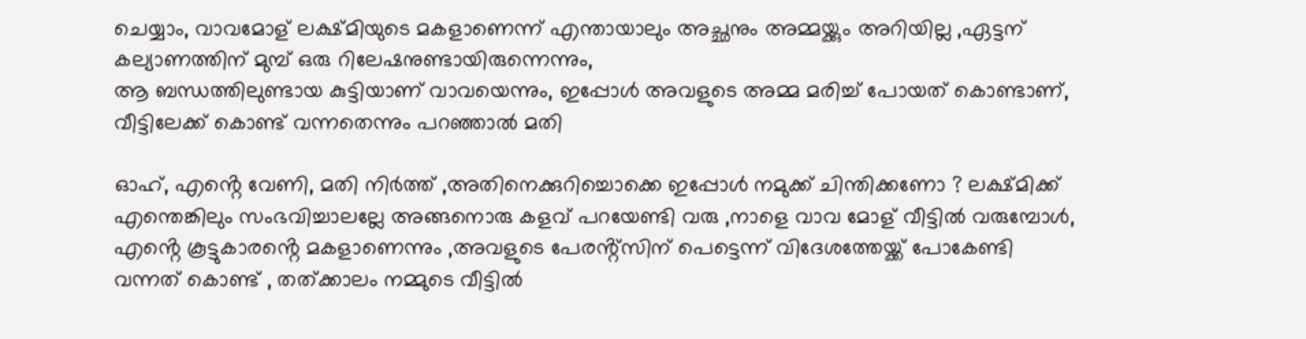ചെയ്യാം, വാവമോള് ലക്ഷ്മിയുടെ മകളാണെന്ന് എന്തായാലും അച്ഛനും അമ്മയ്ക്കും അറിയില്ല ,ഏട്ടന് കല്യാണത്തിന് മുമ്പ് ഒരു റിലേഷനുണ്ടായിരുന്നെന്നും,
ആ ബന്ധത്തിലുണ്ടായ കുട്ടിയാണ് വാവയെന്നും, ഇപ്പോൾ അവളുടെ അമ്മ മരിച്ച് പോയത് കൊണ്ടാണ്, വീട്ടിലേക്ക് കൊണ്ട് വന്നതെന്നും പറഞ്ഞാൽ മതി

ഓഹ്, എൻ്റെ വേണി, മതി നിർത്ത് ,അതിനെക്കുറിച്ചൊക്കെ ഇപ്പോൾ നമുക്ക് ചിന്തിക്കണോ ? ലക്ഷ്മിക്ക് എന്തെങ്കിലും സംഭവിച്ചാലല്ലേ അങ്ങനൊരു കളവ് പറയേണ്ടി വരു ,നാളെ വാവ മോള് വീട്ടിൽ വരുമ്പോൾ, എൻ്റെ കൂട്ടുകാരൻ്റെ മകളാണെന്നും ,അവളുടെ പേരൻ്റ്സിന് പെട്ടെന്ന് വിദേശത്തേയ്ക്ക് പോകേണ്ടി വന്നത് കൊണ്ട് , തത്ക്കാലം നമ്മുടെ വീട്ടിൽ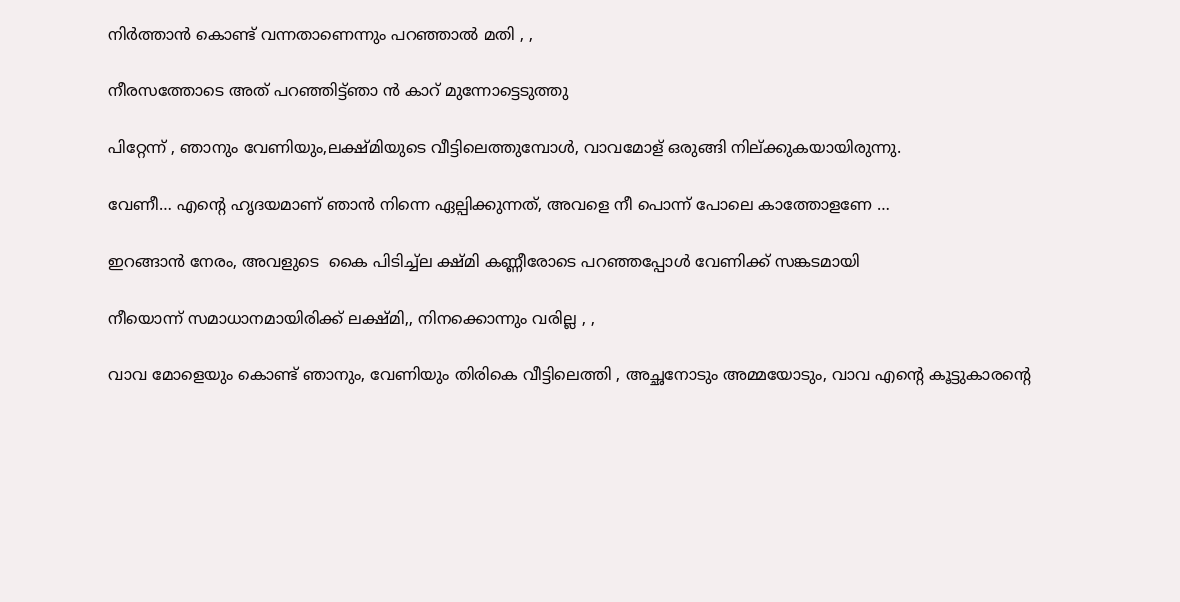നിർത്താൻ കൊണ്ട് വന്നതാണെന്നും പറഞ്ഞാൽ മതി , ,

നീരസത്തോടെ അത് പറഞ്ഞിട്ട്ഞാ ൻ കാറ് മുന്നോട്ടെടുത്തു

പിറ്റേന്ന് , ഞാനും വേണിയും,ലക്ഷ്മിയുടെ വീട്ടിലെത്തുമ്പോൾ, വാവമോള് ഒരുങ്ങി നില്ക്കുകയായിരുന്നു.

വേണീ… എൻ്റെ ഹൃദയമാണ് ഞാൻ നിന്നെ ഏല്പിക്കുന്നത്, അവളെ നീ പൊന്ന് പോലെ കാത്തോളണേ …

ഇറങ്ങാൻ നേരം, അവളുടെ  കൈ പിടിച്ച്ല ക്ഷ്മി കണ്ണീരോടെ പറഞ്ഞപ്പോൾ വേണിക്ക് സങ്കടമായി

നീയൊന്ന് സമാധാനമായിരിക്ക് ലക്ഷ്മി,, നിനക്കൊന്നും വരില്ല , ,

വാവ മോളെയും കൊണ്ട് ഞാനും, വേണിയും തിരികെ വീട്ടിലെത്തി , അച്ഛനോടും അമ്മയോടും, വാവ എൻ്റെ കൂട്ടുകാരൻ്റെ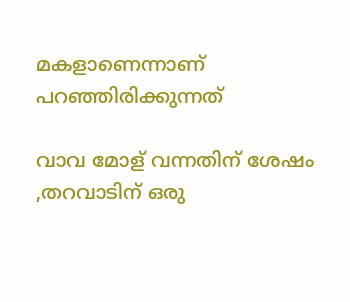മകളാണെന്നാണ് പറഞ്ഞിരിക്കുന്നത്

വാവ മോള് വന്നതിന് ശേഷം ,തറവാടിന് ഒരു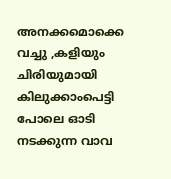അനക്കമൊക്കെ വച്ചു ,കളിയും ചിരിയുമായി കിലുക്കാംപെട്ടി പോലെ ഓടി നടക്കുന്ന വാവ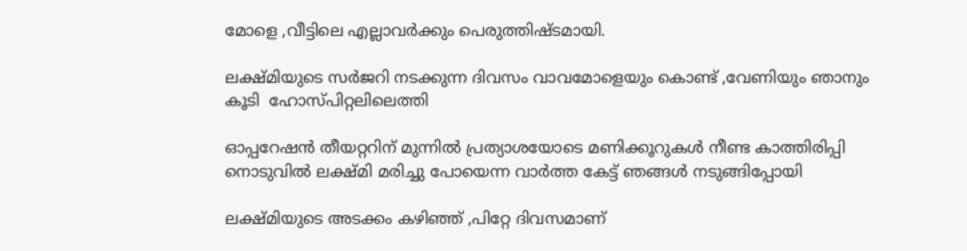മോളെ ,വീട്ടിലെ എല്ലാവർക്കും പെരുത്തിഷ്ടമായി.

ലക്ഷ്മിയുടെ സർജറി നടക്കുന്ന ദിവസം വാവമോളെയും കൊണ്ട് ,വേണിയും ഞാനും കൂടി  ഹോസ്പിറ്റലിലെത്തി

ഓപ്പറേഷൻ തീയറ്ററിന് മുന്നിൽ പ്രത്യാശയോടെ മണിക്കൂറുകൾ നീണ്ട കാത്തിരിപ്പി നൊടുവിൽ ലക്ഷ്മി മരിച്ചു പോയെന്ന വാർത്ത കേട്ട് ഞങ്ങൾ നടുങ്ങിപ്പോയി

ലക്ഷ്മിയുടെ അടക്കം കഴിഞ്ഞ് ,പിറ്റേ ദിവസമാണ്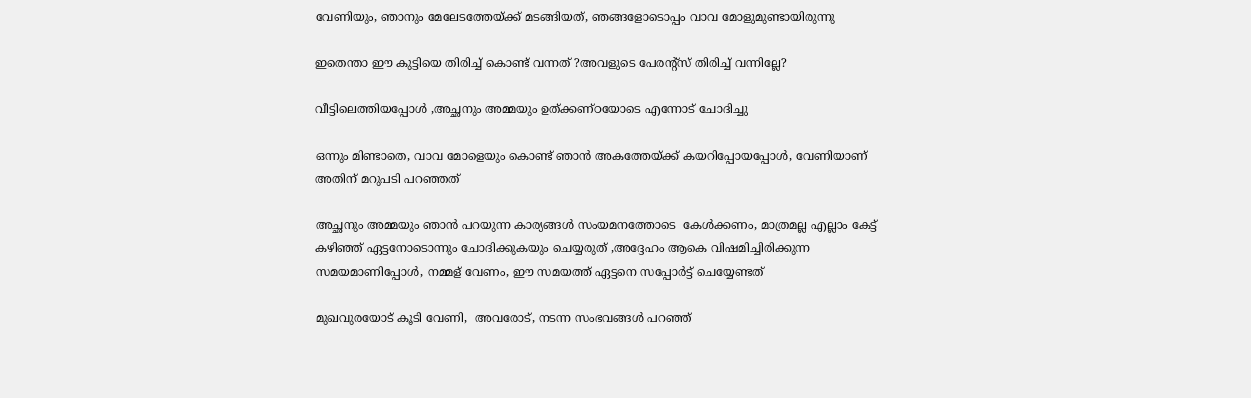വേണിയും, ഞാനും മേലേടത്തേയ്ക്ക് മടങ്ങിയത്, ഞങ്ങളോടൊപ്പം വാവ മോളുമുണ്ടായിരുന്നു

ഇതെന്താ ഈ കുട്ടിയെ തിരിച്ച് കൊണ്ട് വന്നത് ?അവളുടെ പേരൻ്റ്സ് തിരിച്ച് വന്നില്ലേ?

വീട്ടിലെത്തിയപ്പോൾ ,അച്ഛനും അമ്മയും ഉത്ക്കണ്ഠയോടെ എന്നോട് ചോദിച്ചു

ഒന്നും മിണ്ടാതെ, വാവ മോളെയും കൊണ്ട് ഞാൻ അകത്തേയ്ക്ക് കയറിപ്പോയപ്പോൾ, വേണിയാണ് അതിന് മറുപടി പറഞ്ഞത്

അച്ഛനും അമ്മയും ഞാൻ പറയുന്ന കാര്യങ്ങൾ സംയമനത്തോടെ  കേൾക്കണം, മാത്രമല്ല എല്ലാം കേട്ട് കഴിഞ്ഞ് ഏട്ടനോടൊന്നും ചോദിക്കുകയും ചെയ്യരുത് ,അദ്ദേഹം ആകെ വിഷമിച്ചിരിക്കുന്ന സമയമാണിപ്പോൾ, നമ്മള് വേണം, ഈ സമയത്ത് ഏട്ടനെ സപ്പോർട്ട് ചെയ്യേണ്ടത്

മുഖവുരയോട് കൂടി വേണി,  അവരോട്, നടന്ന സംഭവങ്ങൾ പറഞ്ഞ്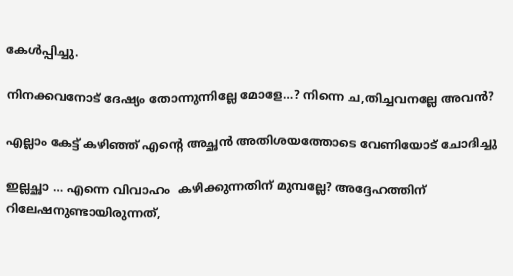കേൾപ്പിച്ചു.

നിനക്കവനോട് ദേഷ്യം തോന്നുന്നില്ലേ മോളേ…? നിന്നെ ച,തിച്ചവനല്ലേ അവൻ?

എല്ലാം കേട്ട് കഴിഞ്ഞ് എൻ്റെ അച്ഛൻ അതിശയത്തോടെ വേണിയോട് ചോദിച്ചു

ഇല്ലച്ഛാ … എന്നെ വിവാഹം  കഴിക്കുന്നതിന് മുമ്പല്ലേ? അദ്ദേഹത്തിന് റിലേഷനുണ്ടായിരുന്നത്,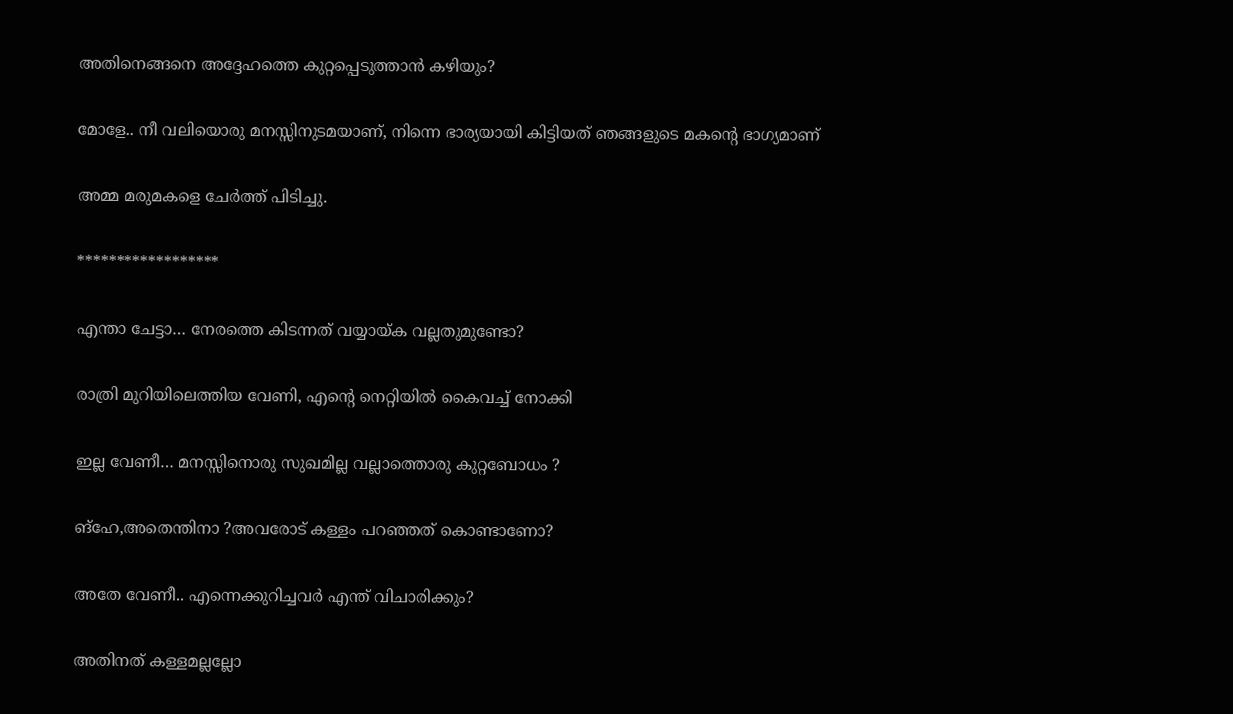അതിനെങ്ങനെ അദ്ദേഹത്തെ കുറ്റപ്പെടുത്താൻ കഴിയും?

മോളേ.. നീ വലിയൊരു മനസ്സിനുടമയാണ്, നിന്നെ ഭാര്യയായി കിട്ടിയത് ഞങ്ങളുടെ മകൻ്റെ ഭാഗ്യമാണ്

അമ്മ മരുമകളെ ചേർത്ത് പിടിച്ചു.

******************

എന്താ ചേട്ടാ… നേരത്തെ കിടന്നത് വയ്യായ്ക വല്ലതുമുണ്ടോ?

രാത്രി മുറിയിലെത്തിയ വേണി, എൻ്റെ നെറ്റിയിൽ കൈവച്ച് നോക്കി

ഇല്ല വേണീ… മനസ്സിനൊരു സുഖമില്ല വല്ലാത്തൊരു കുറ്റബോധം ?

ങ്ഹേ,അതെന്തിനാ ?അവരോട് കള്ളം പറഞ്ഞത് കൊണ്ടാണോ?

അതേ വേണീ.. എന്നെക്കുറിച്ചവർ എന്ത് വിചാരിക്കും?

അതിനത് കള്ളമല്ലല്ലോ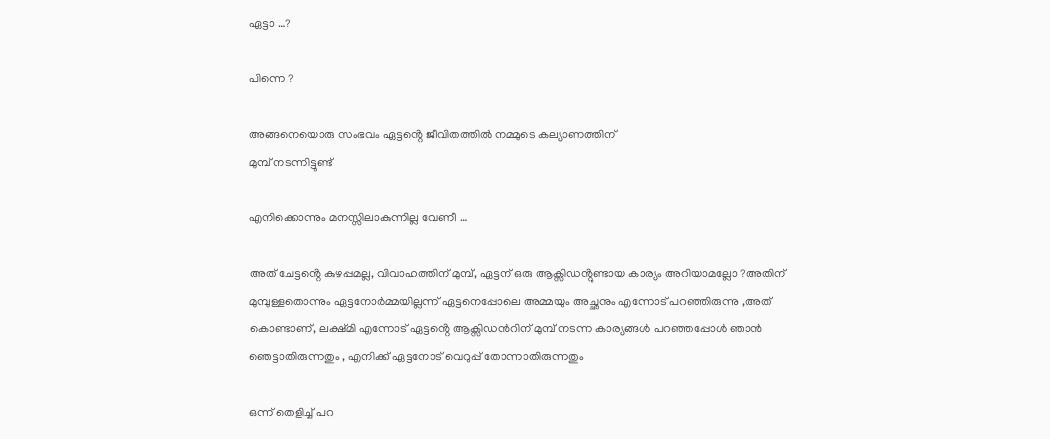ഏട്ടാ …?

പിന്നെ ?

അങ്ങനെയൊരു സംഭവം ഏട്ടൻ്റെ ജീവിതത്തിൽ നമ്മുടെ കല്യാണത്തിന്
മുമ്പ് നടന്നിട്ടുണ്ട്

എനിക്കൊന്നും മനസ്സിലാകുന്നില്ല വേണീ …

അത് ചേട്ടൻ്റെ കുഴപ്പമല്ല, വിവാഹത്തിന് മുമ്പ്, ഏട്ടന് ഒരു ആക്സിഡൻ്റുണ്ടായ കാര്യം അറിയാമല്ലോ ?അതിന് മുമ്പുള്ളതൊന്നും ഏട്ടനോർമ്മയില്ലന്ന് ഏട്ടനെപ്പോലെ അമ്മയും അച്ഛനും എന്നോട് പറഞ്ഞിരുന്നു ,അത് കൊണ്ടാണ്, ലക്ഷ്മി എന്നോട് ഏട്ടൻ്റെ ആക്സിഡൻറിന് മുമ്പ് നടന്ന കാര്യങ്ങൾ പറഞ്ഞപ്പോൾ ഞാൻ ഞെട്ടാതിരുന്നതും , എനിക്ക് ഏട്ടനോട് വെറുപ്പ് തോന്നാതിരുന്നതും

ഒന്ന് തെളിച്ച് പറ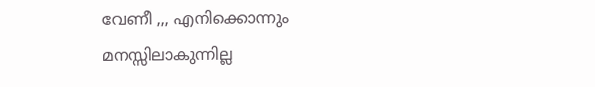വേണീ ,,, എനിക്കൊന്നും മനസ്സിലാകുന്നില്ല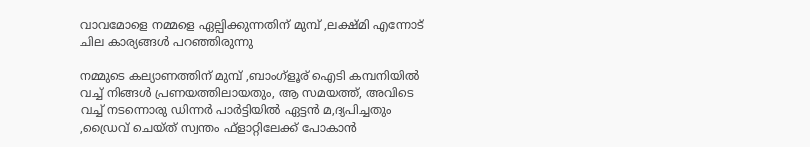വാവമോളെ നമ്മളെ ഏല്പിക്കുന്നതിന് മുമ്പ് ,ലക്ഷ്മി എന്നോട് ചില കാര്യങ്ങൾ പറഞ്ഞിരുന്നു

നമ്മുടെ കല്യാണത്തിന് മുമ്പ് ,ബാംഗ്ളൂര് ഐടി കമ്പനിയിൽ വച്ച് നിങ്ങൾ പ്രണയത്തിലായതും, ആ സമയത്ത്, അവിടെ വച്ച് നടന്നൊരു ഡിന്നർ പാർട്ടിയിൽ ഏട്ടൻ മ,ദ്യപിച്ചതും ,ഡ്രൈവ് ചെയ്ത് സ്വന്തം ഫ്ളാറ്റിലേക്ക് പോകാൻ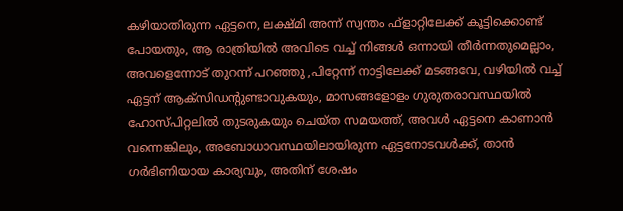കഴിയാതിരുന്ന ഏട്ടനെ, ലക്ഷ്മി അന്ന് സ്വന്തം ഫ്ളാറ്റിലേക്ക് കൂട്ടിക്കൊണ്ട് പോയതും, ആ രാത്രിയിൽ അവിടെ വച്ച് നിങ്ങൾ ഒന്നായി തീർന്നതുമെല്ലാം, അവളെന്നോട് തുറന്ന് പറഞ്ഞു ,പിറ്റേന്ന് നാട്ടിലേക്ക് മടങ്ങവേ, വഴിയിൽ വച്ച് ഏട്ടന് ആക്സിഡൻ്റുണ്ടാവുകയും, മാസങ്ങളോളം ഗുരുതരാവസ്ഥയിൽ ഹോസ്പിറ്റലിൽ തുടരുകയും ചെയ്ത സമയത്ത്, അവൾ ഏട്ടനെ കാണാൻ വന്നെങ്കിലും, അബോധാവസ്ഥയിലായിരുന്ന ഏട്ടനോടവൾക്ക്, താൻ ഗർഭിണിയായ കാര്യവും, അതിന് ശേഷം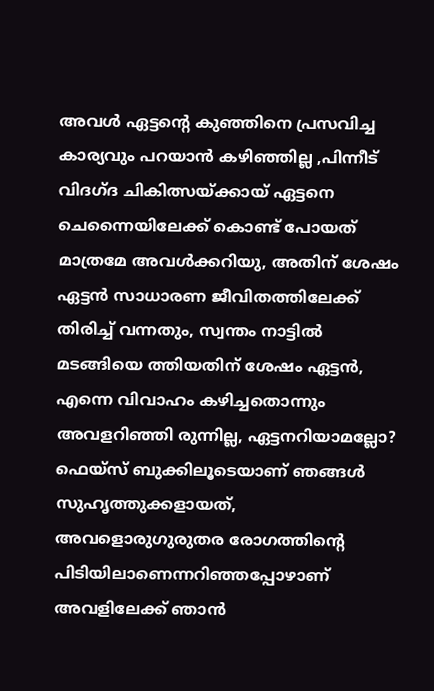അവൾ ഏട്ടൻ്റെ കുഞ്ഞിനെ പ്രസവിച്ച കാര്യവും പറയാൻ കഴിഞ്ഞില്ല ,പിന്നീട് വിദഗ്ദ ചികിത്സയ്ക്കായ് ഏട്ടനെ ചെന്നൈയിലേക്ക് കൊണ്ട് പോയത് മാത്രമേ അവൾക്കറിയു, അതിന് ശേഷം ഏട്ടൻ സാധാരണ ജീവിതത്തിലേക്ക് തിരിച്ച് വന്നതും, സ്വന്തം നാട്ടിൽ മടങ്ങിയെ ത്തിയതിന് ശേഷം ഏട്ടൻ, എന്നെ വിവാഹം കഴിച്ചതൊന്നും അവളറിഞ്ഞി രുന്നില്ല, ഏട്ടനറിയാമല്ലോ? ഫെയ്സ് ബുക്കിലൂടെയാണ് ഞങ്ങൾ സുഹൃത്തുക്കളായത്, അവളൊരുഗുരുതര രോഗത്തിൻ്റെ പിടിയിലാണെന്നറിഞ്ഞപ്പോഴാണ് അവളിലേക്ക് ഞാൻ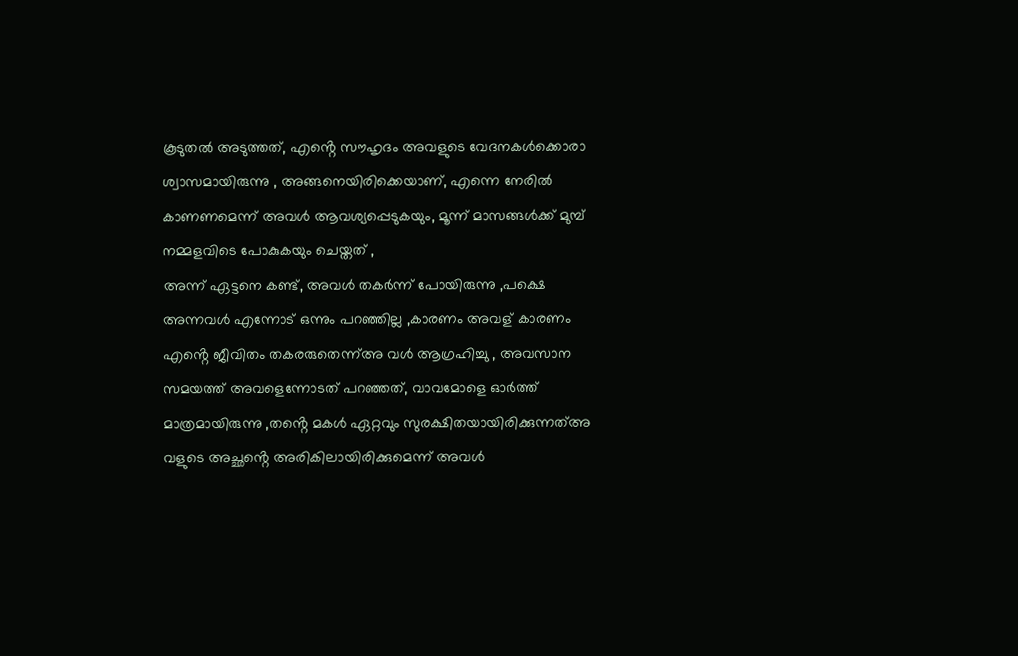കൂടുതൽ അടുത്തത്, എൻ്റെ സൗഹൃദം അവളുടെ വേദനകൾക്കൊരാ ശ്വാസമായിരുന്നു , അങ്ങനെയിരിക്കെയാണ്, എന്നെ നേരിൽ കാണണമെന്ന് അവൾ ആവശ്യപ്പെടുകയും, മൂന്ന് മാസങ്ങൾക്ക് മുമ്പ് നമ്മളവിടെ പോകുകയും ചെയ്തത് ,
അന്ന് ഏട്ടനെ കണ്ട്, അവൾ തകർന്ന് പോയിരുന്നു ,പക്ഷെ അന്നവൾ എന്നോട് ഒന്നും പറഞ്ഞില്ല ,കാരണം അവള് കാരണം എൻ്റെ ജീവിതം തകരരുതെന്ന്അ വൾ ആഗ്രഹിച്ചു , അവസാന സമയത്ത് അവളെന്നോടത് പറഞ്ഞത്, വാവമോളെ ഓർത്ത് മാത്രമായിരുന്നു ,തൻ്റെ മകൾ ഏറ്റവും സുരക്ഷിതയായിരിക്കുന്നത്അ വളുടെ അച്ഛൻ്റെ അരികിലായിരിക്കുമെന്ന് അവൾ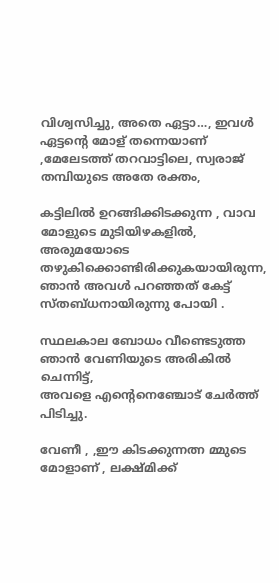വിശ്വസിച്ചു, അതെ ഏട്ടാ…, ഇവൾ ഏട്ടൻ്റെ മോള് തന്നെയാണ് ,മേലേടത്ത് തറവാട്ടിലെ, സ്വരാജ് തമ്പിയുടെ അതേ രക്തം,

കട്ടിലിൽ ഉറങ്ങിക്കിടക്കുന്ന , വാവ മോളുടെ മുടിയിഴകളിൽ, അരുമയോടെ തഴുകിക്കൊണ്ടിരിക്കുകയായിരുന്ന, ഞാൻ അവൾ പറഞ്ഞത് കേട്ട് സ്തബ്ധനായിരുന്നു പോയി .

സ്ഥലകാല ബോധം വീണ്ടെടുത്ത ഞാൻ വേണിയുടെ അരികിൽ ചെന്നിട്ട്,
അവളെ എൻ്റെനെഞ്ചോട് ചേർത്ത് പിടിച്ചു.

വേണീ , ,ഈ കിടക്കുന്നത്ന മ്മുടെ മോളാണ് , ലക്ഷ്മിക്ക്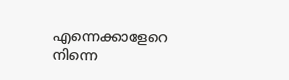എന്നെക്കാളേറെ നിന്നെ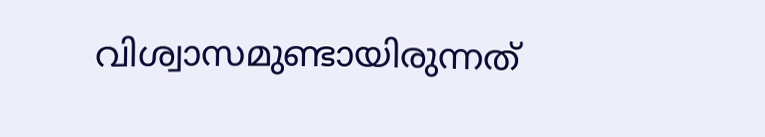വിശ്വാസമുണ്ടായിരുന്നത്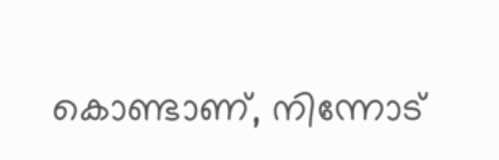കൊണ്ടാണ്, നിന്നോട്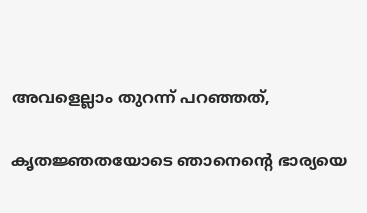അവളെല്ലാം തുറന്ന് പറഞ്ഞത്,

കൃതജ്ഞതയോടെ ഞാനെൻ്റെ ഭാര്യയെ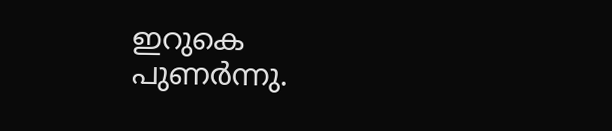ഇറുകെ പുണർന്നു.